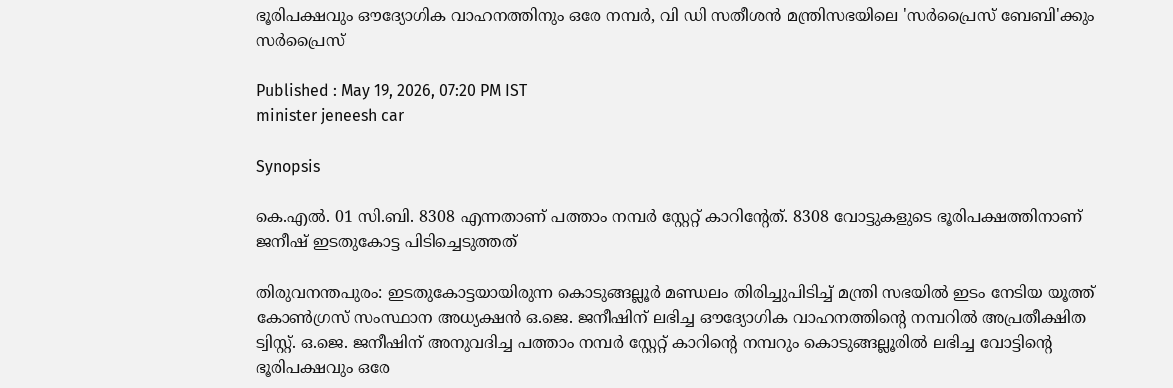ഭൂരിപക്ഷവും ഔദ്യോഗിക വാഹനത്തിനും ഒരേ നമ്പർ, വി ഡി സതീശൻ മന്ത്രിസഭയിലെ 'സർപ്രൈസ് ബേബി'ക്കും സർപ്രൈസ്

Published : May 19, 2026, 07:20 PM IST
minister jeneesh car

Synopsis

കെ.എൽ. 01 സി.ബി. 8308 എന്നതാണ് പത്താം നമ്പർ സ്റ്റേറ്റ് കാറിന്റേത്. 8308 വോട്ടുകളുടെ ഭൂരിപക്ഷത്തിനാണ് ജനീഷ് ഇടതുകോട്ട പിടിച്ചെടുത്തത്

തിരുവനന്തപുരം: ഇടതുകോട്ടയായിരുന്ന കൊടുങ്ങല്ലൂർ മണ്ഡലം തിരിച്ചുപിടിച്ച് മന്ത്രി സഭയിൽ ഇടം നേടിയ യൂത്ത് കോൺഗ്രസ് സംസ്ഥാന അധ്യക്ഷൻ ഒ.ജെ. ജനീഷിന് ലഭിച്ച ഔദ്യോഗിക വാഹനത്തിന്റെ നമ്പറിൽ അപ്രതീക്ഷിത ട്വിസ്റ്റ്. ഒ.ജെ. ജനീഷിന് അനുവദിച്ച പത്താം നമ്പർ സ്റ്റേറ്റ് കാറിന്റെ നമ്പറും കൊടുങ്ങല്ലൂരിൽ ലഭിച്ച വോട്ടിന്റെ ഭൂരിപക്ഷവും ഒരേ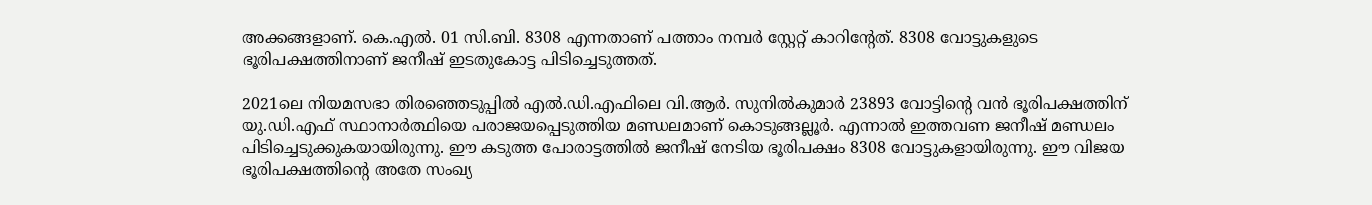അക്കങ്ങളാണ്. കെ.എൽ. 01 സി.ബി. 8308 എന്നതാണ് പത്താം നമ്പർ സ്റ്റേറ്റ് കാറിന്റേത്. 8308 വോട്ടുകളുടെ ഭൂരിപക്ഷത്തിനാണ് ജനീഷ് ഇടതുകോട്ട പിടിച്ചെടുത്തത്.

2021ലെ നിയമസഭാ തിരഞ്ഞെടുപ്പിൽ എൽ.ഡി.എഫിലെ വി.ആർ. സുനിൽകുമാർ 23893 വോട്ടിന്റെ വൻ ഭൂരിപക്ഷത്തിന് യു.ഡി.എഫ് സ്ഥാനാർത്ഥിയെ പരാജയപ്പെടുത്തിയ മണ്ഡലമാണ് കൊടുങ്ങല്ലൂർ. എന്നാൽ ഇത്തവണ ജനീഷ് മണ്ഡലം പിടിച്ചെടുക്കുകയായിരുന്നു. ഈ കടുത്ത പോരാട്ടത്തിൽ ജനീഷ് നേടിയ ഭൂരിപക്ഷം 8308 വോട്ടുകളായിരുന്നു. ഈ വിജയ ഭൂരിപക്ഷത്തിന്റെ അതേ സംഖ്യ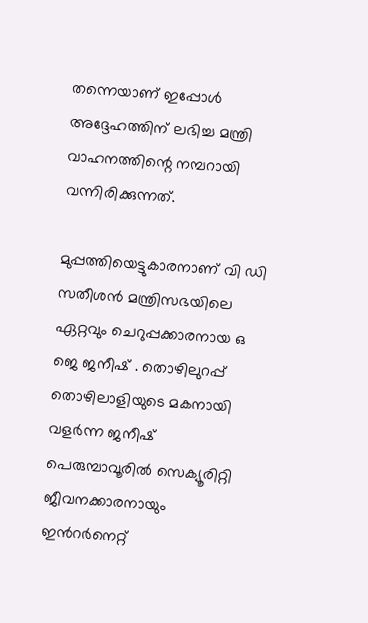തന്നെയാണ് ഇപ്പോൾ അദ്ദേഹത്തിന് ലഭിച്ച മന്ത്രി വാഹനത്തിന്റെ നമ്പറായി വന്നിരിക്കുന്നത്.

മുപ്പത്തിയെട്ടുകാരനാണ് വി ഡി സതീശന്‍ മന്ത്രിസഭയിലെ ഏറ്റവും ചെറുപ്പക്കാരനായ ഒ ജെ ജനീഷ് . തൊഴിലുറപ്പ് തൊഴിലാളിയുടെ മകനായി വളര്‍ന്ന ജനീഷ് പെരുമ്പാവൂരിൽ സെക്യൂരിറ്റി ജീവനക്കാരനായും ഇന്‍റര്‍നെറ്റ്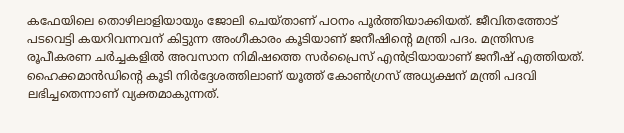കഫേയിലെ തൊഴിലാളിയായും ജോലി ചെയ്താണ് പഠനം പൂര്‍ത്തിയാക്കിയത്. ജീവിതത്തോട് പടവെട്ടി കയറിവന്നവന് കിട്ടുന്ന അംഗീകാരം കൂടിയാണ് ജനീഷിന്‍റെ മന്ത്രി പദം. മന്ത്രിസഭ രൂപീകരണ ചർച്ചകളിൽ അവസാന നിമിഷത്തെ സർപ്രൈസ് എൻട്രിയായാണ് ജനീഷ് എത്തിയത്. ഹൈക്കമാൻഡിന്‍റെ കൂടി നിർദ്ദേശത്തിലാണ് യൂത്ത് കോൺഗ്രസ് അധ്യക്ഷന് മന്ത്രി പദവി ലഭിച്ചതെന്നാണ് വ്യക്തമാകുന്നത്.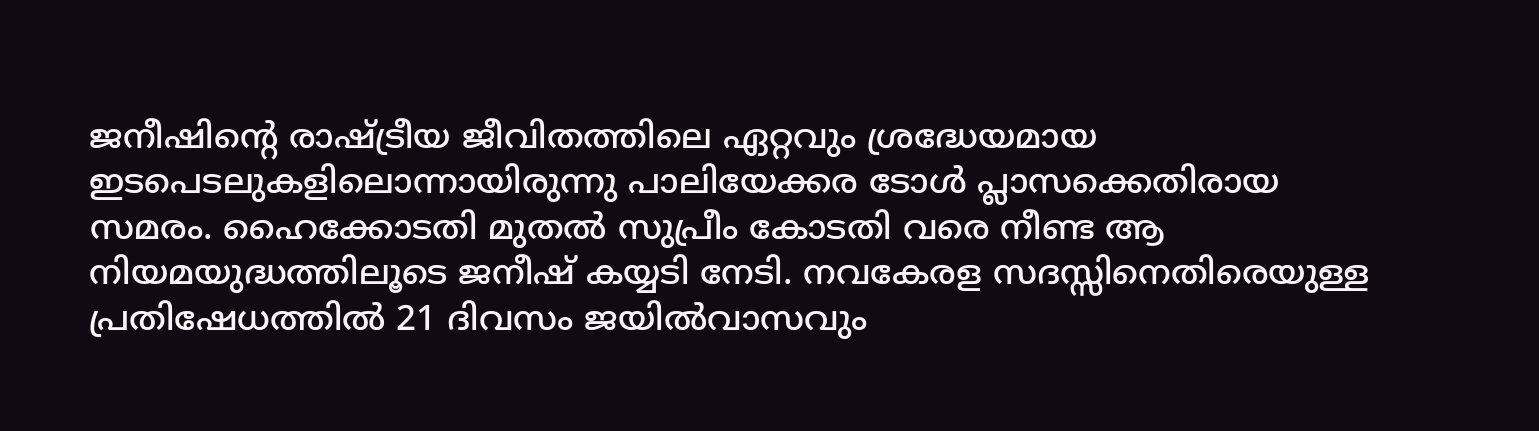ജനീഷിന്റെ രാഷ്ട്രീയ ജീവിതത്തിലെ ഏറ്റവും ശ്രദ്ധേയമായ ഇടപെടലുകളിലൊന്നായിരുന്നു പാലിയേക്കര ടോൾ പ്ലാസക്കെതിരായ സമരം. ഹൈക്കോടതി മുതൽ സുപ്രീം കോടതി വരെ നീണ്ട ആ നിയമയുദ്ധത്തിലൂടെ ജനീഷ് കയ്യടി നേടി. നവകേരള സദസ്സിനെതിരെയുള്ള പ്രതിഷേധത്തിൽ 21 ദിവസം ജയിൽവാസവും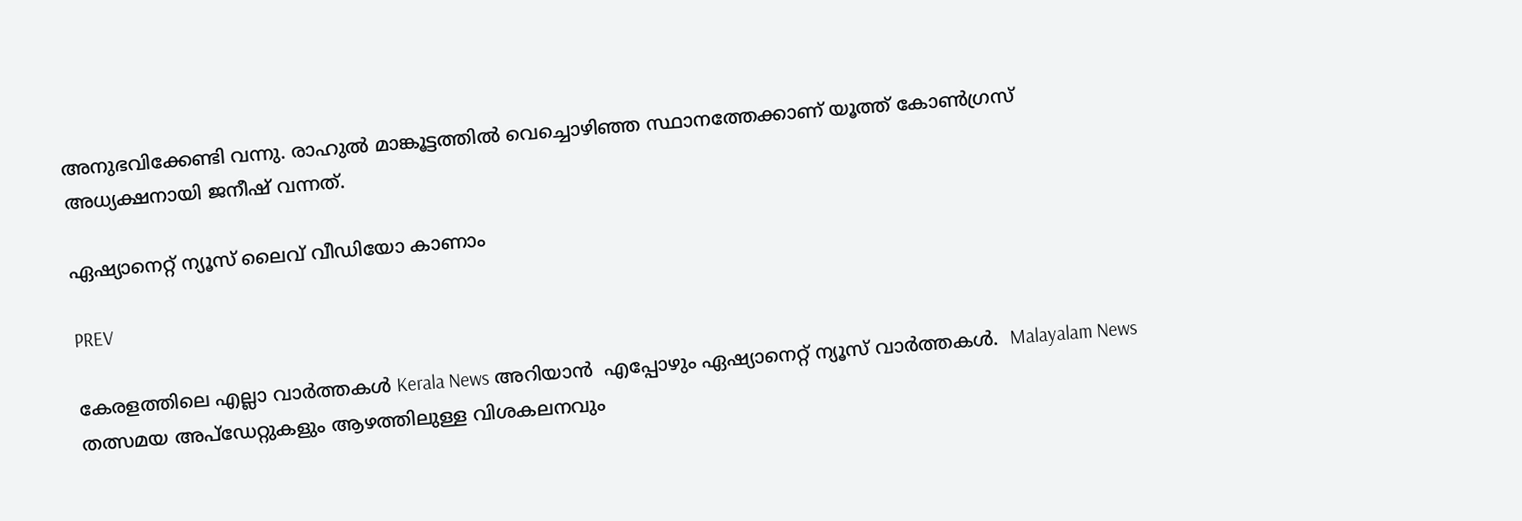അനുഭവിക്കേണ്ടി വന്നു. രാഹുല്‍ മാങ്കൂട്ടത്തില്‍ വെച്ചൊഴിഞ്ഞ സ്ഥാനത്തേക്കാണ് യൂത്ത് കോണ്‍ഗ്രസ് അധ്യക്ഷനായി ജനീഷ് വന്നത്.

ഏഷ്യാനെറ്റ് ന്യൂസ് ലൈവ് വീഡിയോ കാണാം

PREV

കേരളത്തിലെ എല്ലാ വാർത്തകൾ Kerala News അറിയാൻ  എപ്പോഴും ഏഷ്യാനെറ്റ് ന്യൂസ് വാർത്തകൾ.  Malayalam News   തത്സമയ അപ്‌ഡേറ്റുകളും ആഴത്തിലുള്ള വിശകലനവും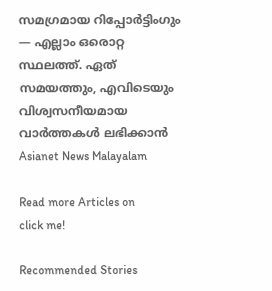സമഗ്രമായ റിപ്പോർട്ടിംഗും — എല്ലാം ഒരൊറ്റ സ്ഥലത്ത്. ഏത് സമയത്തും, എവിടെയും വിശ്വസനീയമായ വാർത്തകൾ ലഭിക്കാൻ Asianet News Malayalam

Read more Articles on
click me!

Recommended Stories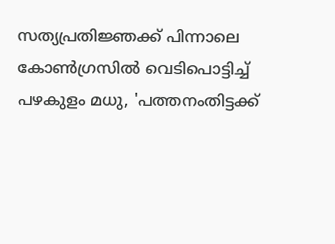സത്യപ്രതിജ്ഞക്ക് പിന്നാലെ കോൺഗ്രസിൽ വെടിപൊട്ടിച്ച് പഴകുളം മധു, 'പത്തനംതിട്ടക്ക്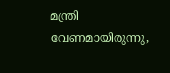മന്ത്രി വേണമായിരുന്നു,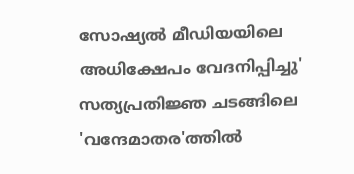സോഷ്യൽ മീഡിയയിലെ അധിക്ഷേപം വേദനിപ്പിച്ചു'
സത്യപ്രതിജ്ഞ ചടങ്ങിലെ 'വന്ദേമാതര'ത്തിൽ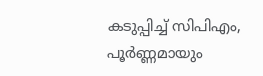കടുപ്പിച്ച് സിപിഎം, പൂർണ്ണമായും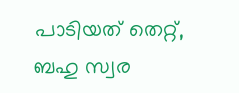പാടിയത് തെറ്റ്, ബഹു സ്വര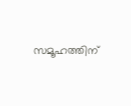സമൂഹത്തിന്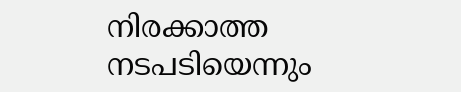നിരക്കാത്ത നടപടിയെന്നും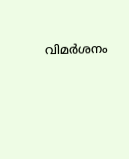വിമർശനം